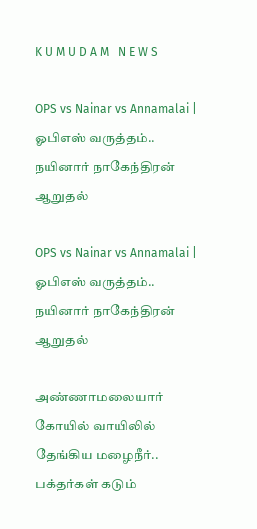K U M U D A M   N E W S

OPS vs Nainar vs Annamalai | ஓபிஎஸ் வருத்தம்.. நயினார் நாகேந்திரன் ஆறுதல்

OPS vs Nainar vs Annamalai | ஓபிஎஸ் வருத்தம்.. நயினார் நாகேந்திரன் ஆறுதல்

அண்ணாமலையார் கோயில் வாயிலில் தேங்கிய மழைநீர்.. பக்தர்கள் கடும்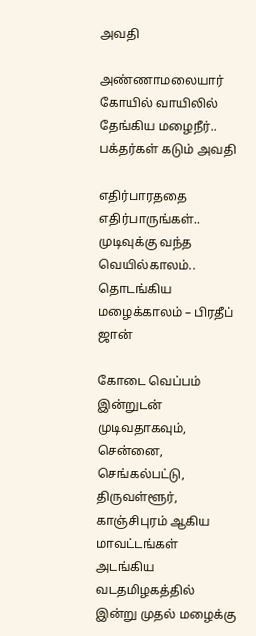அவதி

அண்ணாமலையார் கோயில் வாயிலில் தேங்கிய மழைநீர்.. பக்தர்கள் கடும் அவதி

எதிர்பாரததை எதிர்பாருங்கள்.. முடிவுக்கு வந்த வெயில்காலம்.. தொடங்கிய மழைக்காலம் – பிரதீப் ஜான்

கோடை வெப்பம் இன்றுடன் முடிவதாகவும், சென்னை, செங்கல்பட்டு, திருவள்ளூர், காஞ்சிபுரம் ஆகிய மாவட்டங்கள் அடங்கிய வடதமிழகத்தில் இன்று முதல் மழைக்கு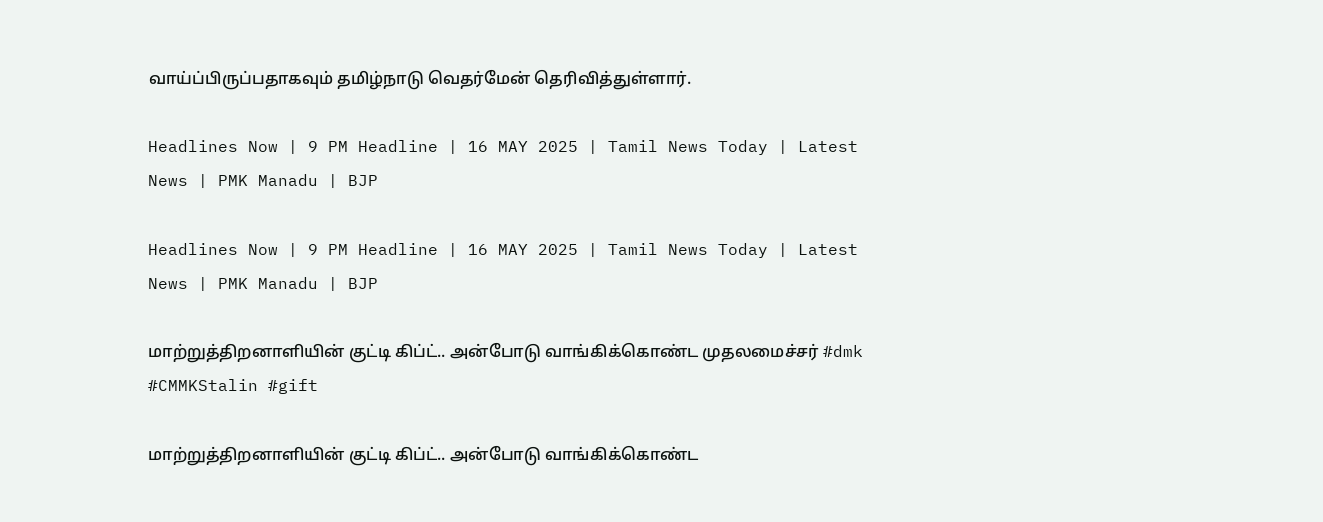வாய்ப்பிருப்பதாகவும் தமிழ்நாடு வெதர்மேன் தெரிவித்துள்ளார்.

Headlines Now | 9 PM Headline | 16 MAY 2025 | Tamil News Today | Latest News | PMK Manadu | BJP

Headlines Now | 9 PM Headline | 16 MAY 2025 | Tamil News Today | Latest News | PMK Manadu | BJP

மாற்றுத்திறனாளியின் குட்டி கிப்ட்.. அன்போடு வாங்கிக்கொண்ட முதலமைச்சர் #dmk #CMMKStalin #gift

மாற்றுத்திறனாளியின் குட்டி கிப்ட்.. அன்போடு வாங்கிக்கொண்ட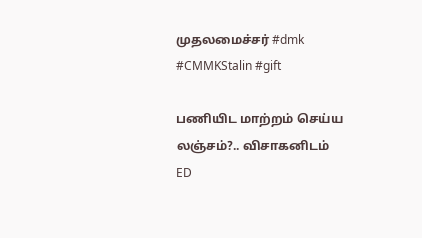முதலமைச்சர் #dmk #CMMKStalin #gift

பணியிட மாற்றம் செய்ய லஞ்சம்?.. விசாகனிடம் ED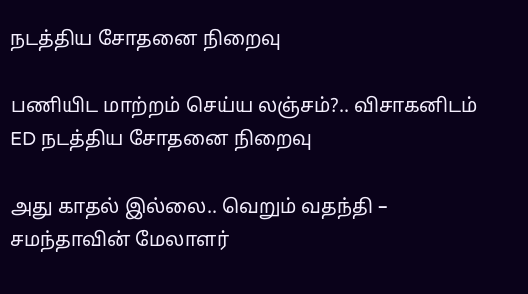நடத்திய சோதனை நிறைவு

பணியிட மாற்றம் செய்ய லஞ்சம்?.. விசாகனிடம் ED நடத்திய சோதனை நிறைவு

அது காதல் இல்லை.. வெறும் வதந்தி – சமந்தாவின் மேலாளர்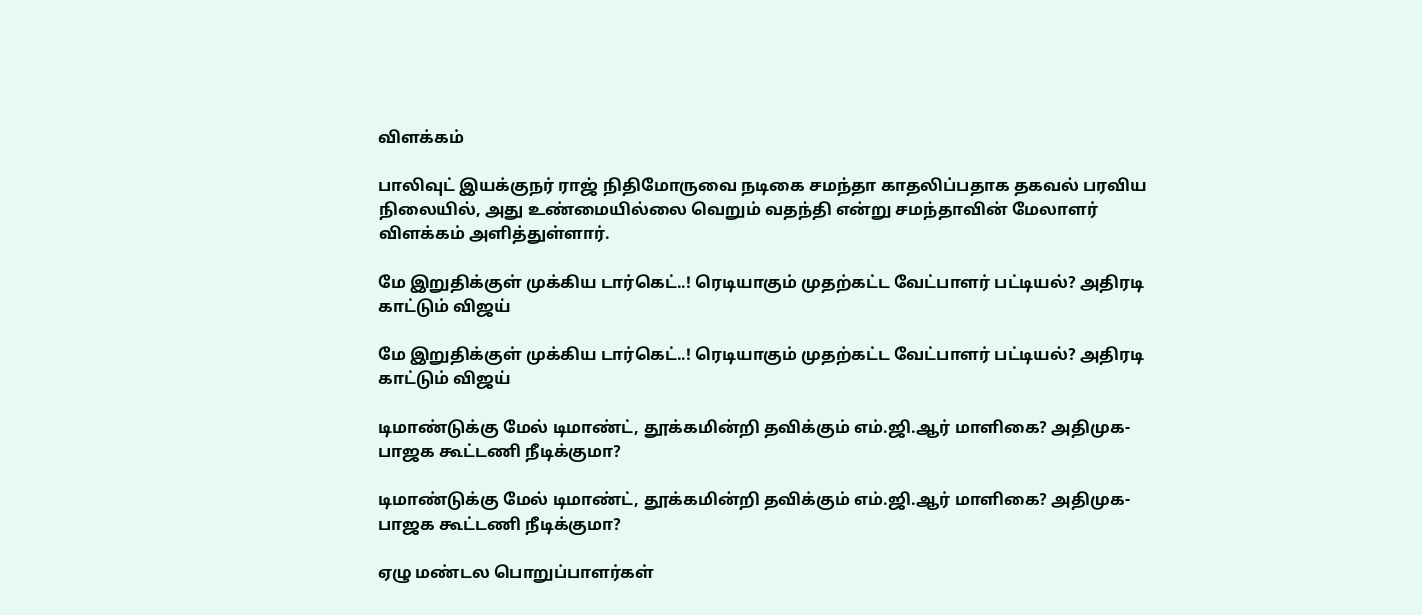விளக்கம்

பாலிவுட் இயக்குநர் ராஜ் நிதிமோருவை நடிகை சமந்தா காதலிப்பதாக தகவல் பரவிய நிலையில், அது உண்மையில்லை வெறும் வதந்தி என்று சமந்தாவின் மேலாளர் விளக்கம் அளித்துள்ளார்.

மே இறுதிக்குள் முக்கிய டார்கெட்..! ரெடியாகும் முதற்கட்ட வேட்பாளர் பட்டியல்? அதிரடி காட்டும் விஜய்

மே இறுதிக்குள் முக்கிய டார்கெட்..! ரெடியாகும் முதற்கட்ட வேட்பாளர் பட்டியல்? அதிரடி காட்டும் விஜய்

டிமாண்டுக்கு மேல் டிமாண்ட், தூக்கமின்றி தவிக்கும் எம்.ஜி.ஆர் மாளிகை? அதிமுக-பாஜக கூட்டணி நீடிக்குமா?

டிமாண்டுக்கு மேல் டிமாண்ட், தூக்கமின்றி தவிக்கும் எம்.ஜி.ஆர் மாளிகை? அதிமுக-பாஜக கூட்டணி நீடிக்குமா?

ஏழு மண்டல பொறுப்பாளர்கள்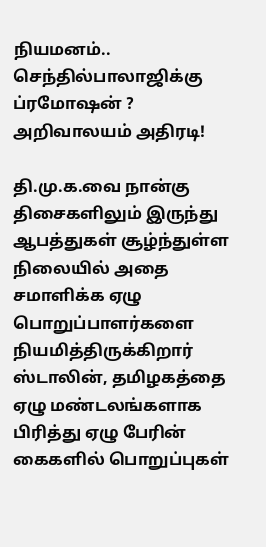நியமனம்.. செந்தில்பாலாஜிக்கு ப்ரமோஷன் ? அறிவாலயம் அதிரடி!

தி.மு.க.வை நான்கு திசைகளிலும் இருந்து ஆபத்துகள் சூழ்ந்துள்ள நிலையில் அதை சமாளிக்க ஏழு பொறுப்பாளர்களை நியமித்திருக்கிறார் ஸ்டாலின், தமிழகத்தை ஏழு மண்டலங்களாக பிரித்து ஏழு பேரின் கைகளில் பொறுப்புகள்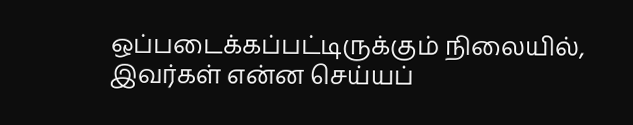ஒப்படைக்கப்பட்டிருக்கும் நிலையில், இவர்கள் என்ன செய்யப்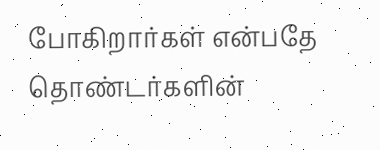போகிறார்கள் என்பதே தொண்டர்களின்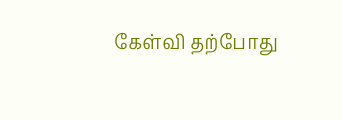கேள்வி தற்போது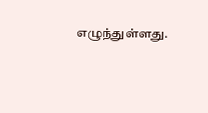எழுந்துள்ளது.